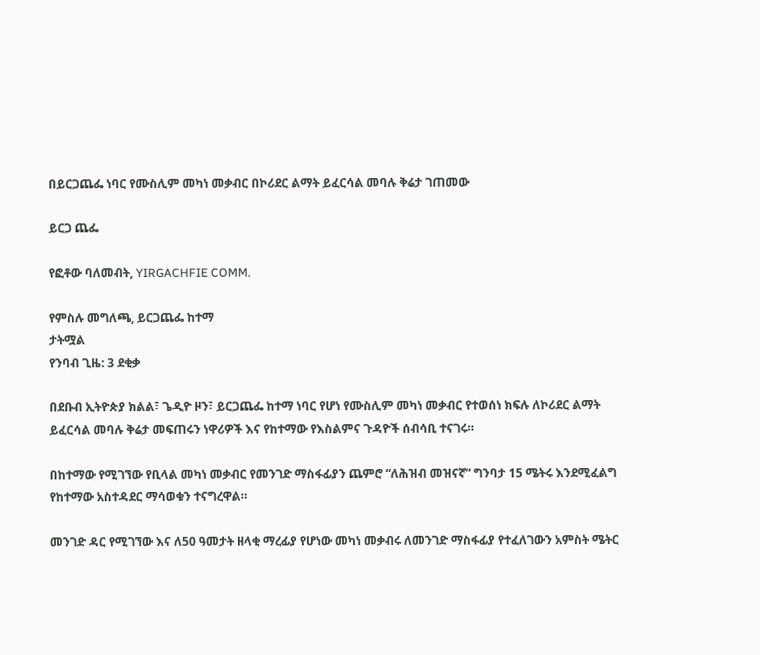በይርጋጨፌ ነባር የሙስሊም መካነ መቃብር በኮሪደር ልማት ይፈርሳል መባሉ ቅሬታ ገጠመው

ይርጋ ጨፌ

የፎቶው ባለመብት, YIRGACHFIE COMM.

የምስሉ መግለጫ, ይርጋጨፌ ከተማ
ታትሟል
የንባብ ጊዜ: 3 ደቂቃ

በደቡብ ኢትዮጵያ ክልል፣ ጌዲዮ ዞን፣ ይርጋጨፌ ከተማ ነባር የሆነ የሙስሊም መካነ መቃብር የተወሰነ ክፍሉ ለኮሪደር ልማት ይፈርሳል መባሉ ቅሬታ መፍጠሩን ነዋሪዎች እና የከተማው የእስልምና ጉዳዮች ሰብሳቢ ተናገሩ።

በከተማው የሚገኘው የቢላል መካነ መቃብር የመንገድ ማስፋፊያን ጨምሮ “ለሕዝብ መዝናኛ” ግንባታ 15 ሜትሩ እንደሚፈልግ የከተማው አስተዳደር ማሳወቁን ተናግረዋል።

መንገድ ዳር የሚገኘው እና ለ50 ዓመታት ዘላቂ ማረፊያ የሆነው መካነ መቃብሩ ለመንገድ ማስፋፊያ የተፈለገውን አምስት ሜትር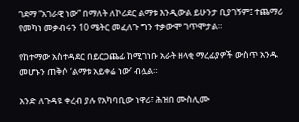ገደማ “አገራዊ ነው” በማለት ለኮሪደር ልማቱ እንዲውል ይሁንታ ቢያገኝም፤ ተጨማሪ የመካነ መቃብሩን 10 ሜትር መፈለጉ ግን ተቃውሞ ገጥሞታል።

የከተማው አስተዳደር በይርጋጨፊ ከሚገነቡ አራት ዘላቂ ማረፊያዎች ውስጥ አንዱ መሆኑን ጠቅሶ ‘ልማቱ አይቀሬ ነው’ ብሏል።

አንድ ለጉዳዩ ቀረብ ያሉ የአካባቢው ነዋሪ፣ ሕዝበ ሙስሊሙ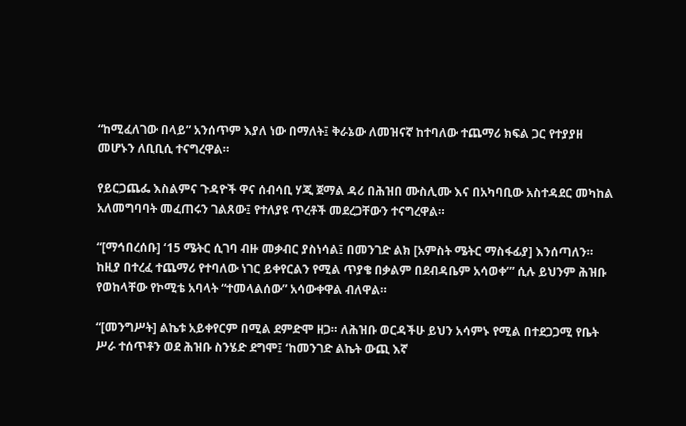“ከሚፈለገው በላይ” አንሰጥም እያለ ነው በማለት፤ ቅራኔው ለመዝናኛ ከተባለው ተጨማሪ ክፍል ጋር የተያያዘ መሆኑን ለቢቢሲ ተናግረዋል።

የይርጋጨፌ እስልምና ጉዳዮች ዋና ሰብሳቢ ሃጂ ጀማል ዳሪ በሕዝበ ሙስሊሙ እና በአካባቢው አስተዳደር መካከል አለመግባባት መፈጠሩን ገልጸው፤ የተለያዩ ጥረቶች መደረጋቸውን ተናግረዋል።

“[ማኅበረሰቡ] ‘15 ሜትር ሲገባ ብዙ መቃብር ያስነሳል፤ በመንገድ ልክ [አምስት ሜትር ማስፋፊያ] እንሰጣለን። ከዚያ በተረፈ ተጨማሪ የተባለው ነገር ይቀየርልን የሚል ጥያቄ በቃልም በደብዳቤም አሳወቀ’” ሲሉ ይህንም ሕዝቡ የወከላቸው የኮሚቴ አባላት “ተመላልሰው” አሳውቀዋል ብለዋል።

“[መንግሥት] ልኬቱ አይቀየርም በሚል ደምድሞ ዘጋ። ለሕዝቡ ወርዳችሁ ይህን አሳምኑ የሚል በተደጋጋሚ የቤት ሥራ ተሰጥቶን ወደ ሕዝቡ ስንሄድ ደግሞ፤ ‘ከመንገድ ልኬት ውጪ እኛ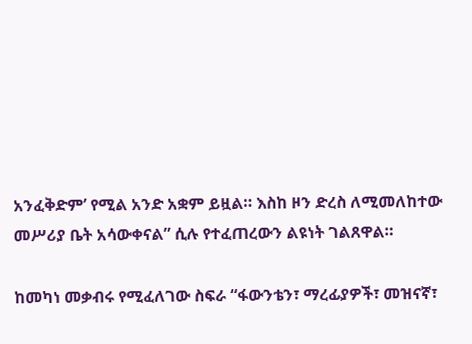አንፈቅድም’ የሚል አንድ አቋም ይዟል። እስከ ዞን ድረስ ለሚመለከተው መሥሪያ ቤት አሳውቀናል” ሲሉ የተፈጠረውን ልዩነት ገልጸዋል።

ከመካነ መቃብሩ የሚፈለገው ስፍራ “ፋውንቴን፣ ማረፊያዎች፣ መዝናኛ፣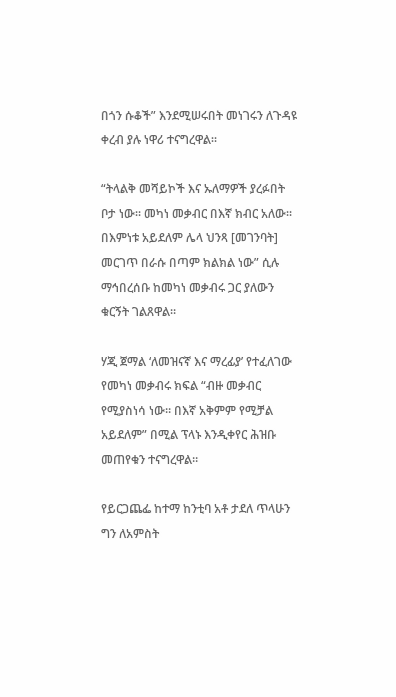በጎን ሱቆች” እንደሚሠሩበት መነገሩን ለጉዳዩ ቀረብ ያሉ ነዋሪ ተናግረዋል።

“ትላልቅ መሻይኮች እና ኡለማዎች ያረፉበት ቦታ ነው። መካነ መቃብር በእኛ ክብር አለው። በእምነቱ አይደለም ሌላ ህንጻ [መገንባት] መርገጥ በራሱ በጣም ክልክል ነው” ሲሉ ማኅበረሰቡ ከመካነ መቃብሩ ጋር ያለውን ቁርኝት ገልጸዋል።

ሃጂ ጀማል ‘ለመዝናኛ እና ማረፊያ’ የተፈለገው የመካነ መቃብሩ ክፍል “ብዙ መቃብር የሚያስነሳ ነው። በእኛ አቅምም የሚቻል አይደለም” በሚል ፕላኑ እንዲቀየር ሕዝቡ መጠየቁን ተናግረዋል።

የይርጋጨፌ ከተማ ከንቲባ አቶ ታደለ ጥላሁን ግን ለአምስት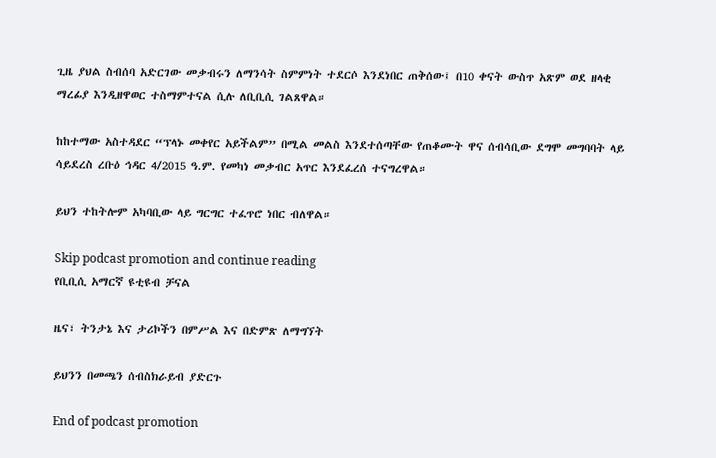ጊዜ ያህል ስብሰባ አድርገው መቃብሩን ለማንሳት ስምምነት ተደርሶ እንደነበር ጠቅሰው፤ በ10 ቀናት ውስጥ አጽም ወደ ዘላቂ ማረፊያ እንዲዘዋወር ተስማምተናል ሲሉ ለቢቢሲ ገልጸዋል።

ከከተማው አስተዳደር “ፕላኑ መቀየር አይችልም” በሚል መልስ እንደተሰጣቸው የጠቆሙት ዋና ሰብሳቢው ደግሞ መግባባት ላይ ሳይደረስ ረቡዕ ኅዳር 4/2015 ዓ.ም. የመካነ መቃብር አጥር እንደፈረሰ ተናግረዋል።

ይህን ተከትሎም አካባቢው ላይ ግርግር ተፈጥሮ ነበር ብለዋል።

Skip podcast promotion and continue reading
የቢቢሲ አማርኛ ዩቲዩብ ቻናል

ዜና፣ ትንታኔ እና ታሪኮችን በምሥል እና በድምጽ ለማግኘት

ይህንን በመጫን ሰብስክራይብ ያድርጉ

End of podcast promotion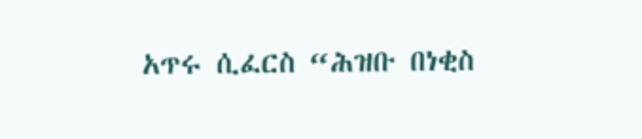አጥሩ ሲፈርስ “ሕዝቡ በነቂስ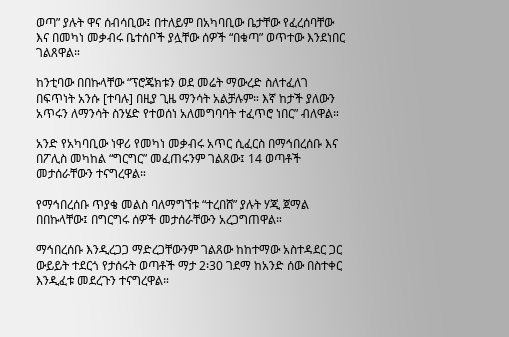ወጣ” ያሉት ዋና ሰብሳቢው፤ በተለይም በአካባቢው ቤታቸው የፈረሰባቸው እና በመካነ መቃብሩ ቤተሰቦች ያሏቸው ሰዎች “በቁጣ” ወጥተው እንደነበር ገልጸዋል።

ከንቲባው በበኩላቸው “ፕሮጄክቱን ወደ መሬት ማውረድ ስለተፈለገ በፍጥነት አንሱ [ተባሉ] በዚያ ጊዜ ማንሳት አልቻሉም። እኛ ከታች ያለውን አጥሩን ለማንሳት ስንሄድ የተወሰነ አለመግባባት ተፈጥሮ ነበር” ብለዋል።

አንድ የአካባቢው ነዋሪ የመካነ መቃብሩ አጥር ሲፈርስ በማኅበረሰቡ እና በፖሊስ መካከል “ግርግር” መፈጠሩንም ገልጸው፤ 14 ወጣቶች መታሰራቸውን ተናግረዋል።

የማኅበረሰቡ ጥያቄ መልስ ባለማግኘቱ “ተረበሸ” ያሉት ሃጂ ጀማል በበኩላቸው፤ በግርግሩ ሰዎች መታሰራቸውን አረጋግጠዋል።

ማኅበረሰቡ እንዲረጋጋ ማድረጋቸውንም ገልጸው ከከተማው አስተዳደር ጋር ውይይት ተደርጎ የታሰሩት ወጣቶች ማታ 2፡30 ገደማ ከአንድ ሰው በስተቀር እንዲፈቱ መደረጉን ተናግረዋል።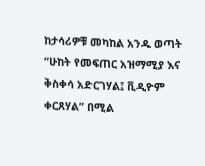ከታሳሪዎቹ መካከል አንዱ ወጣት “ሁከት የመፍጠር አዝማሚያ እና ቅስቀሳ አድርገሃል፤ ቪዲዮም ቀርጸሃል” በሚል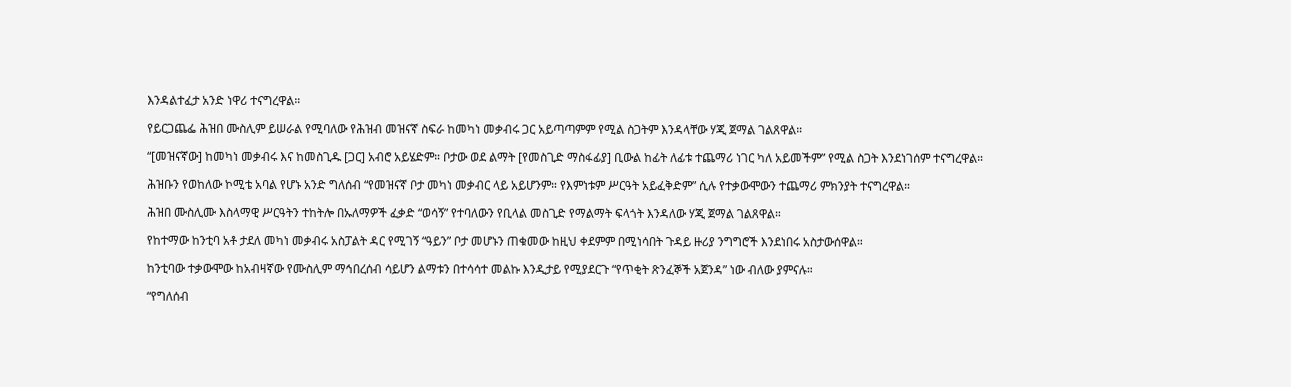እንዳልተፈታ አንድ ነዋሪ ተናግረዋል።

የይርጋጨፌ ሕዝበ ሙስሊም ይሠራል የሚባለው የሕዝብ መዝናኛ ስፍራ ከመካነ መቃብሩ ጋር አይጣጣምም የሚል ስጋትም እንዳላቸው ሃጂ ጀማል ገልጸዋል።

“[መዝናኛው] ከመካነ መቃብሩ እና ከመስጊዱ [ጋር] አብሮ አይሄድም። ቦታው ወደ ልማት [የመስጊድ ማስፋፊያ] ቢውል ከፊት ለፊቱ ተጨማሪ ነገር ካለ አይመችም” የሚል ስጋት እንደነገሰም ተናግረዋል።

ሕዝቡን የወከለው ኮሚቴ አባል የሆኑ አንድ ግለሰብ “የመዝናኛ ቦታ መካነ መቃብር ላይ አይሆንም። የእምነቱም ሥርዓት አይፈቅድም” ሲሉ የተቃውሞውን ተጨማሪ ምክንያት ተናግረዋል።

ሕዝበ ሙስሊሙ እስላማዊ ሥርዓትን ተከትሎ በኡለማዎች ፈቃድ “ወሳኝ” የተባለውን የቢላል መስጊድ የማልማት ፍላጎት እንዳለው ሃጂ ጀማል ገልጸዋል።

የከተማው ከንቲባ አቶ ታደለ መካነ መቃብሩ አስፓልት ዳር የሚገኝ “ዓይን” ቦታ መሆኑን ጠቁመው ከዚህ ቀደምም በሚነሳበት ጉዳይ ዙሪያ ንግግሮች እንደነበሩ አስታውሰዋል።

ከንቲባው ተቃውሞው ከአብዛኛው የሙስሊም ማኅበረሰብ ሳይሆን ልማቱን በተሳሳተ መልኩ እንዲታይ የሚያደርጉ “የጥቂት ጽንፈኞች አጀንዳ” ነው ብለው ያምናሉ።

“የግለሰብ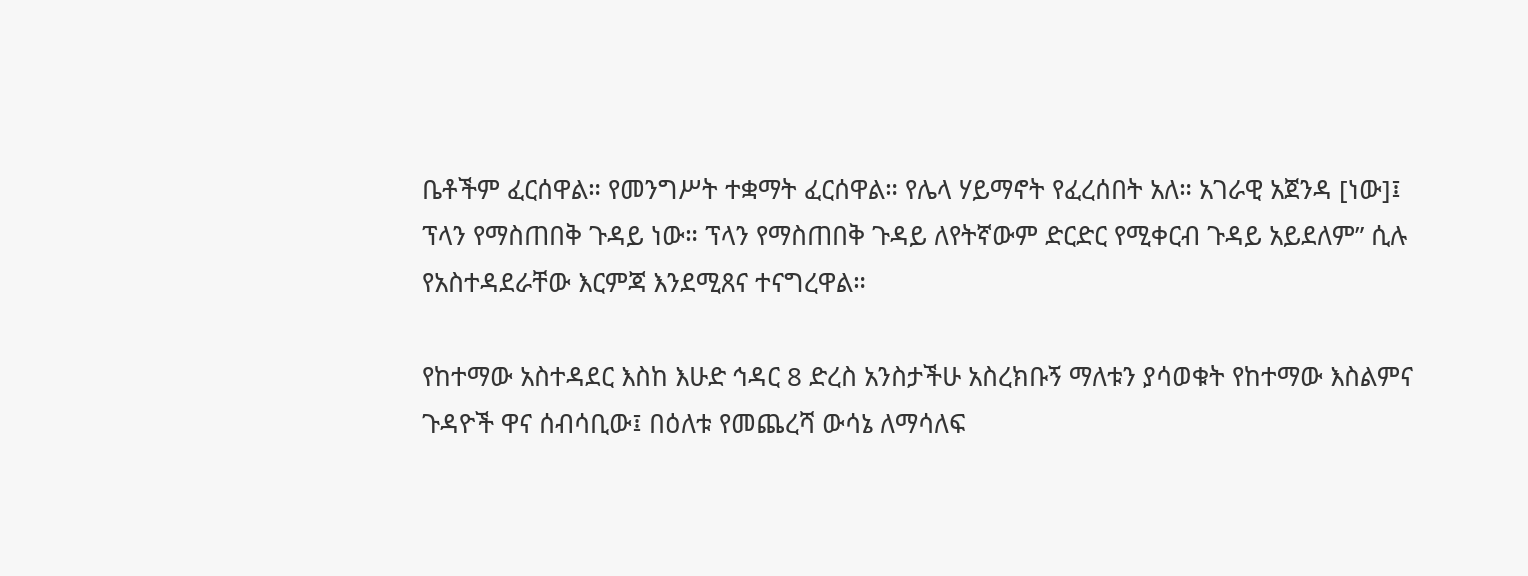ቤቶችም ፈርሰዋል። የመንግሥት ተቋማት ፈርሰዋል። የሌላ ሃይማኖት የፈረሰበት አለ። አገራዊ አጀንዳ [ነው]፤ ፕላን የማስጠበቅ ጉዳይ ነው። ፕላን የማስጠበቅ ጉዳይ ለየትኛውም ድርድር የሚቀርብ ጉዳይ አይደለም” ሲሉ የአስተዳደራቸው እርምጃ እንደሚጸና ተናግረዋል።

የከተማው አስተዳደር እስከ እሁድ ኅዳር 8 ድረስ አንስታችሁ አስረክቡኝ ማለቱን ያሳወቁት የከተማው እስልምና ጉዳዮች ዋና ሰብሳቢው፤ በዕለቱ የመጨረሻ ውሳኔ ለማሳለፍ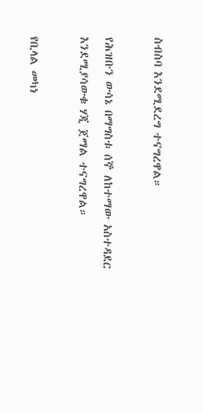ስብስባ እንደሚደረግ ተናግረዋል።

የሕዝቡን ውሳኔ በማግስቱ ሰኞ ለከተማው አስተዳደር እንደሚያሳውቁ ሃጂ ጀማል ተናግረዋል።

የቢላል መካነ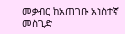መቃብር ከአጠገቡ አነስተኛ መስጊድ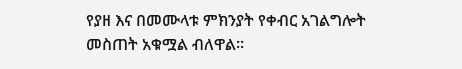የያዘ እና በመሙላቱ ምክንያት የቀብር አገልግሎት መስጠት አቁሟል ብለዋል።